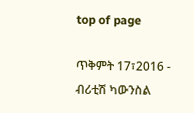top of page

ጥቅምት 17፣2016 - ብሪቲሽ ካውንስል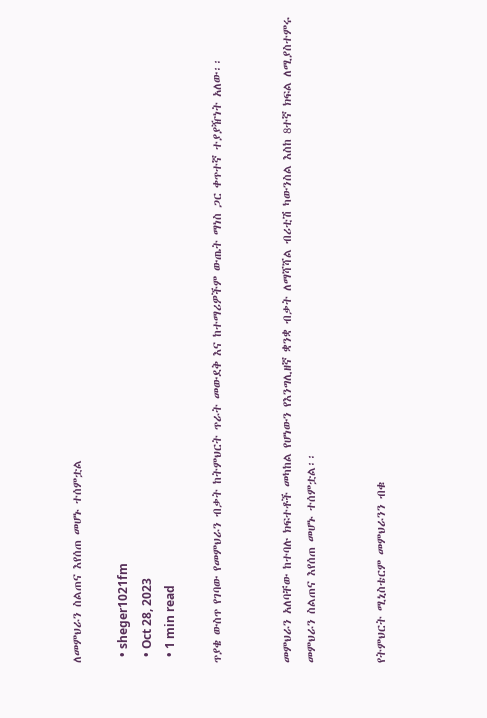ለመምህራን ስልጠና እየሰጠ መሆኑ ተሰምቷል

  • sheger1021fm
  • Oct 28, 2023
  • 1 min read

ጥያቄ ውስጥ የገባው የመምህራን ብቃት ከትምህርት ጥራት መውደቅ እና ከተማሪዎችም ውጤት ማነስ ጋር ቀጥተኛ ተያያዥነት አለው፡፡


መምህራን አለባቸው ከተባሉ ክፍተቶች መካከል የሆነውን የእንግሊዘኛ ቋንቋ ብቃት ለማሻሻል ብሪቲሽ ካውንስል እስከ 8ተኛ ክፍል ለሚያስተምሩ መምህራን ስልጠና እየሰጠ መሆኑ ተሰምቷል፡፡


የትምህርት ሚኒስቴርም መምህራንን ብቁ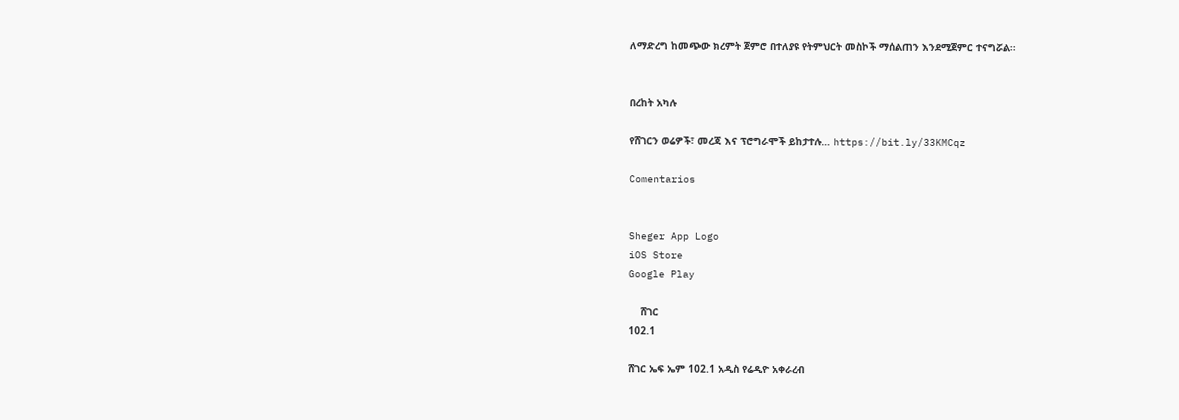ለማድረግ ከመጭው ክረምት ጀምሮ በተለያዩ የትምህርት መስኮች ማሰልጠን እንደሚጀምር ተናግሯል፡፡


በረከት አካሉ

የሸገርን ወሬዎች፣ መረጃ እና ፕሮግራሞች ይከታተሉ… https://bit.ly/33KMCqz

Comentarios


Sheger App Logo
iOS Store
Google Play

    ሸገር
102.1

ሸገር ኤፍ ኤም 102.1 አዲስ የሬዲዮ አቀራረብ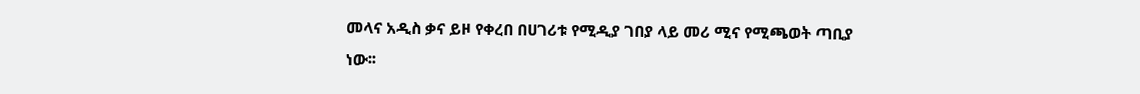መላና አዲስ ቃና ይዞ የቀረበ በሀገሪቱ የሚዲያ ገበያ ላይ መሪ ሚና የሚጫወት ጣቢያ ነው፡፡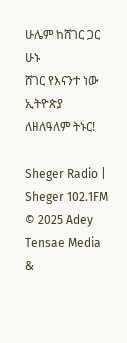ሁሌም ከሸገር ጋር ሁኑ
ሸገር የእናንተ ነው
ኢትዮጵያ ለዘለዓለም ትኑር!

Sheger Radio | Sheger 102.1FM  © 2025 Adey Tensae Media &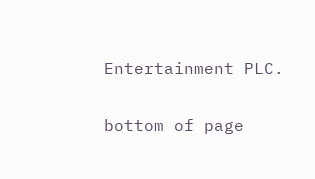Entertainment PLC.

bottom of page